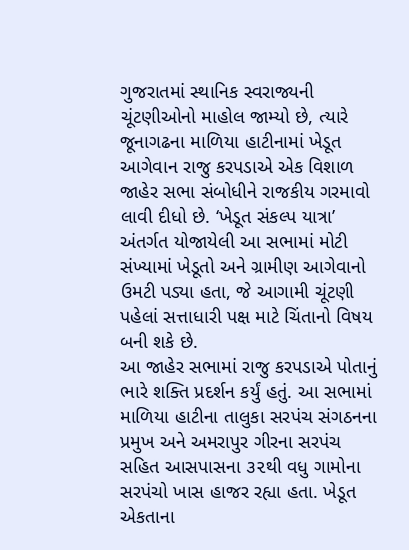ગુજરાતમાં સ્થાનિક સ્વરાજ્યની ચૂંટણીઓનો માહોલ જામ્યો છે, ત્યારે જૂનાગઢના માળિયા હાટીનામાં ખેડૂત આગેવાન રાજુ કરપડાએ એક વિશાળ જાહેર સભા સંબોધીને રાજકીય ગરમાવો લાવી દીધો છે. ‘ખેડૂત સંકલ્પ યાત્રા’ અંતર્ગત યોજાયેલી આ સભામાં મોટી સંખ્યામાં ખેડૂતો અને ગ્રામીણ આગેવાનો ઉમટી પડ્યા હતા, જે આગામી ચૂંટણી પહેલાં સત્તાધારી પક્ષ માટે ચિંતાનો વિષય બની શકે છે.
આ જાહેર સભામાં રાજુ કરપડાએ પોતાનું ભારે શક્તિ પ્રદર્શન કર્યું હતું. આ સભામાં માળિયા હાટીના તાલુકા સરપંચ સંગઠનના પ્રમુખ અને અમરાપુર ગીરના સરપંચ સહિત આસપાસના ૩૨થી વધુ ગામોના સરપંચો ખાસ હાજર રહ્યા હતા. ખેડૂત એકતાના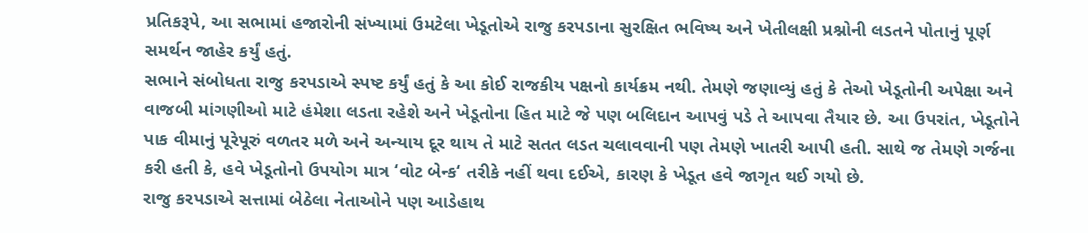પ્રતિકરૂપે, આ સભામાં હજારોની સંખ્યામાં ઉમટેલા ખેડૂતોએ રાજુ કરપડાના સુરક્ષિત ભવિષ્ય અને ખેતીલક્ષી પ્રશ્નોની લડતને પોતાનું પૂર્ણ સમર્થન જાહેર કર્યું હતું.
સભાને સંબોધતા રાજુ કરપડાએ સ્પષ્ટ કર્યું હતું કે આ કોઈ રાજકીય પક્ષનો કાર્યક્રમ નથી. તેમણે જણાવ્યું હતું કે તેઓ ખેડૂતોની અપેક્ષા અને વાજબી માંગણીઓ માટે હંમેશા લડતા રહેશે અને ખેડૂતોના હિત માટે જે પણ બલિદાન આપવું પડે તે આપવા તૈયાર છે. આ ઉપરાંત, ખેડૂતોને પાક વીમાનું પૂરેપૂરું વળતર મળે અને અન્યાય દૂર થાય તે માટે સતત લડત ચલાવવાની પણ તેમણે ખાતરી આપી હતી. સાથે જ તેમણે ગર્જના કરી હતી કે, હવે ખેડૂતોનો ઉપયોગ માત્ર ‘વોટ બેન્ક‘ તરીકે નહીં થવા દઈએ, કારણ કે ખેડૂત હવે જાગૃત થઈ ગયો છે.
રાજુ કરપડાએ સત્તામાં બેઠેલા નેતાઓને પણ આડેહાથ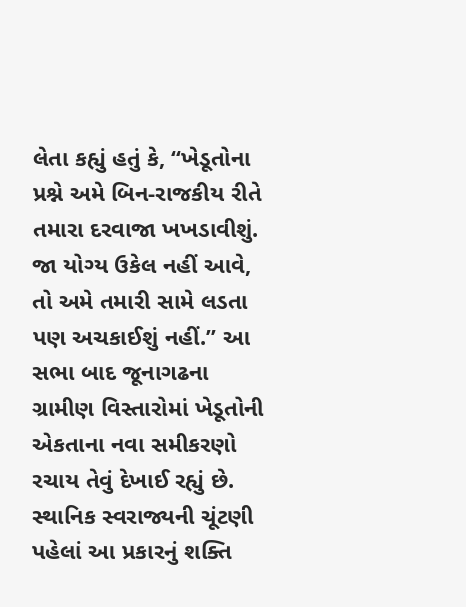લેતા કહ્યું હતું કે, “ખેડૂતોના પ્રશ્ને અમે બિન-રાજકીય રીતે તમારા દરવાજા ખખડાવીશું. જા યોગ્ય ઉકેલ નહીં આવે, તો અમે તમારી સામે લડતા પણ અચકાઈશું નહીં.” આ સભા બાદ જૂનાગઢના ગ્રામીણ વિસ્તારોમાં ખેડૂતોની એકતાના નવા સમીકરણો રચાય તેવું દેખાઈ રહ્યું છે. સ્થાનિક સ્વરાજ્યની ચૂંટણી પહેલાં આ પ્રકારનું શક્તિ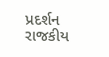પ્રદર્શન રાજકીય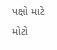પક્ષો માટે મોટો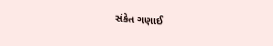સંકેત ગણાઈ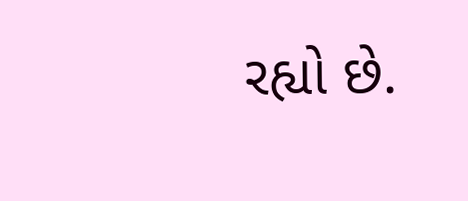રહ્યો છે.